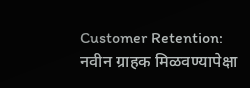Customer Retention: नवीन ग्राहक मिळवण्यापेक्षा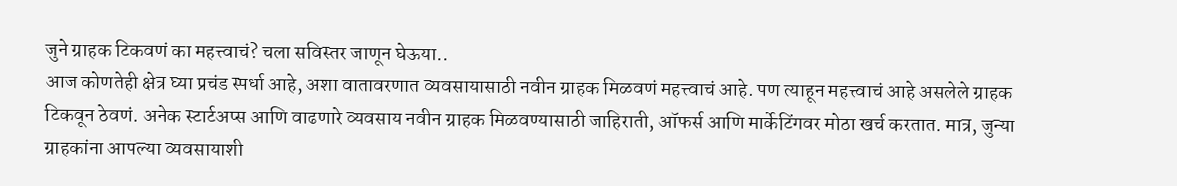जुने ग्राहक टिकवणं का महत्त्वाचं? चला सविस्तर जाणून घेऊया..
आज कोणतेही क्षेत्र घ्या प्रचंड स्पर्धा आहे, अशा वातावरणात व्यवसायासाठी नवीन ग्राहक मिळवणं महत्त्वाचं आहे. पण त्याहून महत्त्वाचं आहे असलेले ग्राहक टिकवून ठेवणं. अनेक स्टार्टअप्स आणि वाढणारे व्यवसाय नवीन ग्राहक मिळवण्यासाठी जाहिराती, ऑफर्स आणि मार्केटिंगवर मोठा खर्च करतात. मात्र, जुन्या ग्राहकांना आपल्या व्यवसायाशी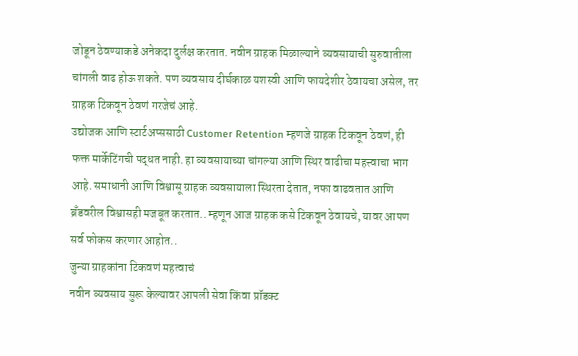जोडून ठेवण्याकडे अनेकदा दुर्लक्ष करतात. नवीन ग्राहक मिळाल्याने व्यवसायाची सुरुवातीला चांगली वाढ होऊ शकते. पण व्यवसाय दीर्घकाळ यशस्वी आणि फायदेशीर ठेवायचा असेल, तर ग्राहक टिकवून ठेवणं गरजेचं आहे.
उद्योजक आणि स्टार्टअप्ससाठी Customer Retention म्हणजे ग्राहक टिकवून ठेवणं, ही फक्त मार्केटिंगची पद्धत नाही. हा व्यवसायाच्या चांगल्या आणि स्थिर वाढीचा महत्त्वाचा भाग आहे. समाधानी आणि विश्वासू ग्राहक व्यवसायाला स्थिरता देतात, नफा वाढवतात आणि ब्रँडवरील विश्वासही मजबूत करतात.. म्हणून आज ग्राहक कसे टिकवून ठेवायचे, यावर आपण सर्व फोकस करणार आहोत..
जुन्या ग्राहकांना टिकवणं महत्वाचं
नवीन व्यवसाय सुरू केल्यावर आपली सेवा किंवा प्रॉडक्ट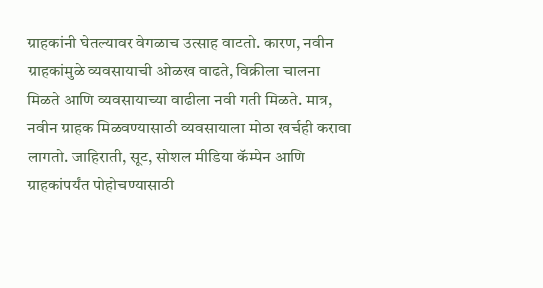ग्राहकांनी घेतल्यावर वेगळाच उत्साह वाटतो. कारण, नवीन ग्राहकांमुळे व्यवसायाची ओळख वाढते, विक्रीला चालना मिळते आणि व्यवसायाच्या वाढीला नवी गती मिळते. मात्र, नवीन ग्राहक मिळवण्यासाठी व्यवसायाला मोठा खर्चही करावा लागतो. जाहिराती, सूट, सोशल मीडिया कॅम्पेन आणि ग्राहकांपर्यंत पोहोचण्यासाठी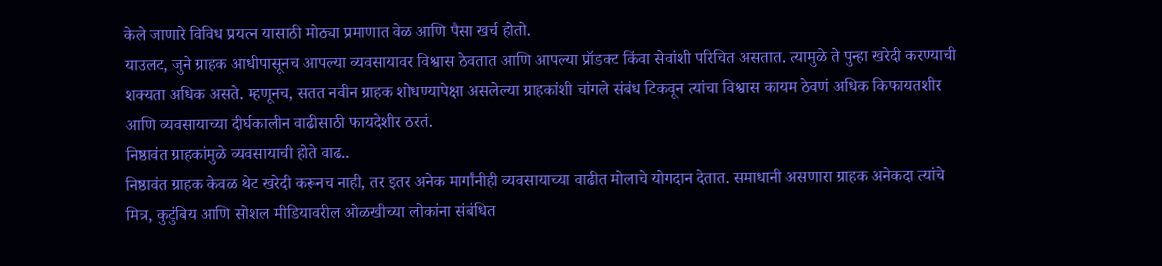केले जाणारे विविध प्रयत्न यासाठी मोठ्या प्रमाणात वेळ आणि पैसा खर्च होतो.
याउलट, जुने ग्राहक आधीपासूनच आपल्या व्यवसायावर विश्वास ठेवतात आणि आपल्या प्रॉडक्ट किंवा सेवांशी परिचित असतात. त्यामुळे ते पुन्हा खरेदी करण्याची शक्यता अधिक असते. म्हणूनच, सतत नवीन ग्राहक शोधण्यापेक्षा असलेल्या ग्राहकांशी चांगले संबंध टिकवून त्यांचा विश्वास कायम ठेवणं अधिक किफायतशीर आणि व्यवसायाच्या दीर्घकालीन वाढीसाठी फायदेशीर ठरतं.
निष्ठावंत ग्राहकांमुळे व्यवसायाची होते वाढ..
निष्ठावंत ग्राहक केवळ थेट खरेदी करूनच नाही, तर इतर अनेक मार्गांनीही व्यवसायाच्या वाढीत मोलाचे योगदान देतात. समाधानी असणारा ग्राहक अनेकदा त्यांचे मित्र, कुटुंबिय आणि सोशल मीडियावरील ओळखीच्या लोकांना संबंधित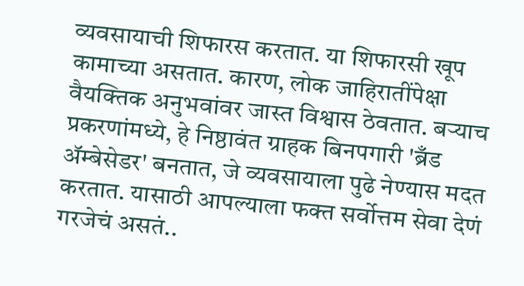व्यवसायाची शिफारस करतात. या शिफारसी खूप कामाच्या असतात. कारण, लोक जाहिरातींपेक्षा वैयक्तिक अनुभवांवर जास्त विश्वास ठेवतात. बऱ्याच प्रकरणांमध्ये, हे निष्ठावंत ग्राहक बिनपगारी 'ब्रँड ॲम्बेसेडर' बनतात, जे व्यवसायाला पुढे नेण्यास मदत करतात. यासाठी आपल्याला फक्त सर्वोत्तम सेवा देणं गरजेचं असतं..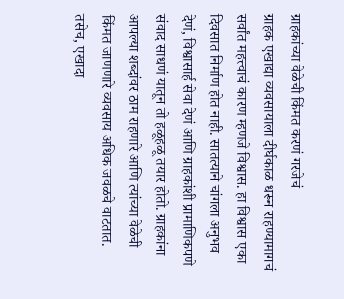ग्राहकांच्या वेळेची किंमत करणं गरजेचं
ग्राहक एखाद्या व्यवसायाला दीर्घकाळ धरून राहण्यामागचं सर्वांत महत्त्वाचं कारण म्हणजे विश्वास. हा विश्वास एका दिवसात निर्माण होत नाही. सातत्याने चांगला अनुभव देणं, विश्वासार्ह सेवा देणं आणि ग्राहकांशी प्रामाणिकपणे संवाद साधणं यातून तो हळूहळू तयार होतो. ग्राहकांना आपल्या शब्दांवर ठाम राहणारे आणि त्यांच्या वेळेची किंमत जाणणारे व्यवसाय अधिक जवळचे वाटतात. तसेच, एखादा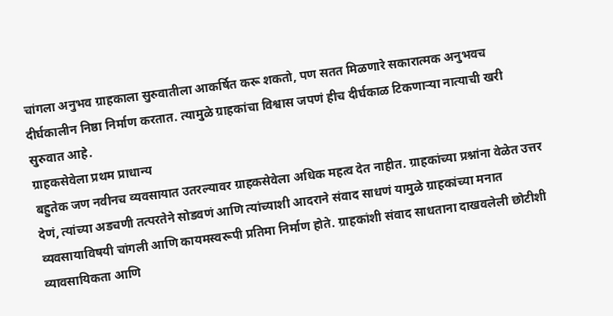चांगला अनुभव ग्राहकाला सुरुवातीला आकर्षित करू शकतो, पण सतत मिळणारे सकारात्मक अनुभवच दीर्घकालीन निष्ठा निर्माण करतात. त्यामुळे ग्राहकांचा विश्वास जपणं हीच दीर्घकाळ टिकणाऱ्या नात्याची खरी सुरुवात आहे.
ग्राहकसेवेला प्रथम प्राधान्य
बहुतेक जण नवीनच व्यवसायात उतरल्यावर ग्राहकसेवेला अधिक महत्व देत नाहीत. ग्राहकांच्या प्रश्नांना वेळेत उत्तर देणं, त्यांच्या अडचणी तत्परतेने सोडवणं आणि त्यांच्याशी आदराने संवाद साधणं यामुळे ग्राहकांच्या मनात व्यवसायाविषयी चांगली आणि कायमस्वरूपी प्रतिमा निर्माण होते. ग्राहकांशी संवाद साधताना दाखवलेली छोटीशी व्यावसायिकता आणि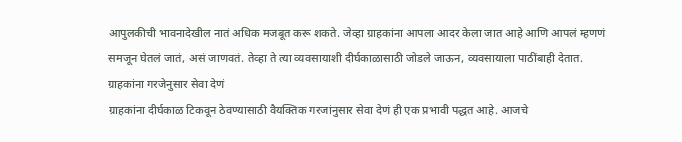आपुलकीची भावनादेखील नातं अधिक मजबूत करू शकते. जेव्हा ग्राहकांना आपला आदर केला जात आहे आणि आपलं म्हणणं समजून घेतलं जातं, असं जाणवतं. तेव्हा ते त्या व्यवसायाशी दीर्घकाळासाठी जोडले जाऊन, व्यवसायाला पाठींबाही देतात.
ग्राहकांना गरजेनुसार सेवा देणं
ग्राहकांना दीर्घकाळ टिकवून ठेवण्यासाठी वैयक्तिक गरजांनुसार सेवा देणं ही एक प्रभावी पद्धत आहे. आजचे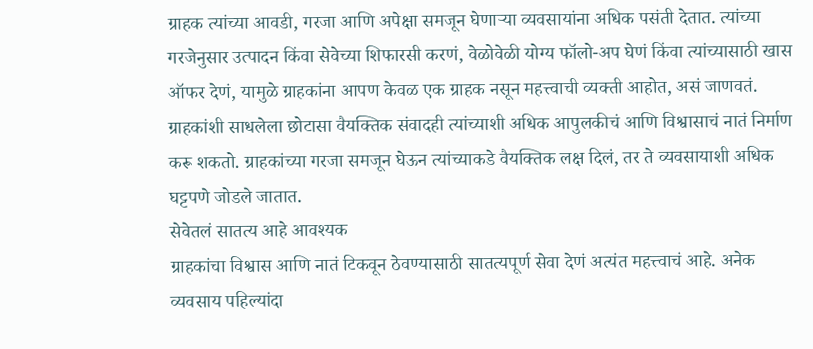ग्राहक त्यांच्या आवडी, गरजा आणि अपेक्षा समजून घेणाऱ्या व्यवसायांना अधिक पसंती देतात. त्यांच्या गरजेनुसार उत्पादन किंवा सेवेच्या शिफारसी करणं, वेळोवेळी योग्य फॉलो-अप घेणं किंवा त्यांच्यासाठी खास ऑफर देणं, यामुळे ग्राहकांना आपण केवळ एक ग्राहक नसून महत्त्वाची व्यक्ती आहोत, असं जाणवतं. ग्राहकांशी साधलेला छोटासा वैयक्तिक संवादही त्यांच्याशी अधिक आपुलकीचं आणि विश्वासाचं नातं निर्माण करू शकतो. ग्राहकांच्या गरजा समजून घेऊन त्यांच्याकडे वैयक्तिक लक्ष दिलं, तर ते व्यवसायाशी अधिक घट्टपणे जोडले जातात.
सेवेतलं सातत्य आहे आवश्यक
ग्राहकांचा विश्वास आणि नातं टिकवून ठेवण्यासाठी सातत्यपूर्ण सेवा देणं अत्यंत महत्त्वाचं आहे. अनेक व्यवसाय पहिल्यांदा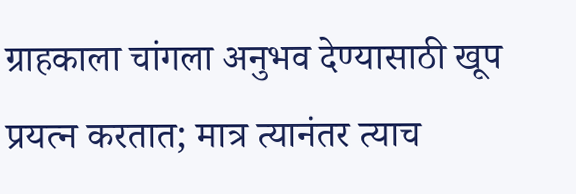ग्राहकाला चांगला अनुभव देण्यासाठी खूप प्रयत्न करतात; मात्र त्यानंतर त्याच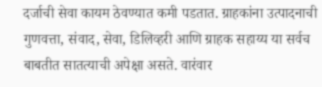दर्जाची सेवा कायम ठेवण्यात कमी पडतात. ग्राहकांना उत्पादनाची गुणवत्ता, संवाद, सेवा, डिलिव्हरी आणि ग्राहक सहाय्य या सर्वच बाबतीत सातत्याची अपेक्षा असते. वारंवार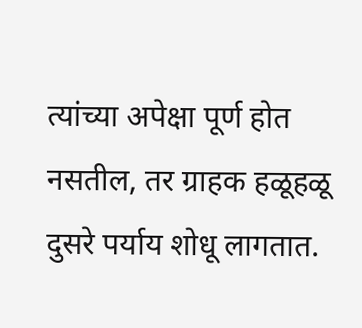त्यांच्या अपेक्षा पूर्ण होत नसतील, तर ग्राहक हळूहळू दुसरे पर्याय शोधू लागतात.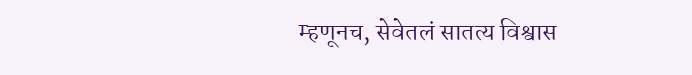म्हणूनच, सेवेतलं सातत्य विश्वास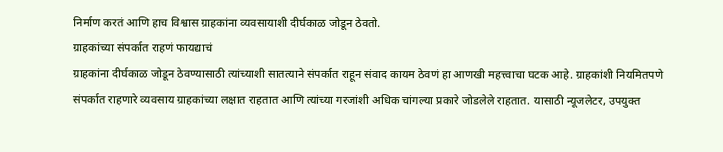निर्माण करतं आणि हाच विश्वास ग्राहकांना व्यवसायाशी दीर्घकाळ जोडून ठेवतो.
ग्राहकांच्या संपर्कात राहणं फायद्याचं
ग्राहकांना दीर्घकाळ जोडून ठेवण्यासाठी त्यांच्याशी सातत्याने संपर्कात राहून संवाद कायम ठेवणं हा आणखी महत्त्वाचा घटक आहे. ग्राहकांशी नियमितपणे संपर्कात राहणारे व्यवसाय ग्राहकांच्या लक्षात राहतात आणि त्यांच्या गरजांशी अधिक चांगल्या प्रकारे जोडलेले राहतात. यासाठी न्यूजलेटर, उपयुक्त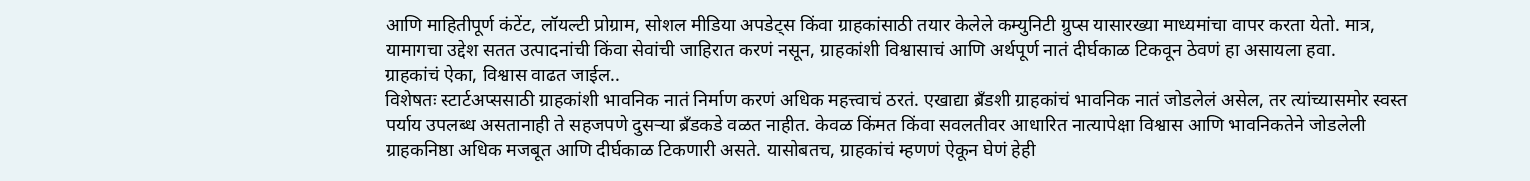आणि माहितीपूर्ण कंटेंट, लॉयल्टी प्रोग्राम, सोशल मीडिया अपडेट्स किंवा ग्राहकांसाठी तयार केलेले कम्युनिटी ग्रुप्स यासारख्या माध्यमांचा वापर करता येतो. मात्र, यामागचा उद्देश सतत उत्पादनांची किंवा सेवांची जाहिरात करणं नसून, ग्राहकांशी विश्वासाचं आणि अर्थपूर्ण नातं दीर्घकाळ टिकवून ठेवणं हा असायला हवा.
ग्राहकांचं ऐका, विश्वास वाढत जाईल..
विशेषतः स्टार्टअप्ससाठी ग्राहकांशी भावनिक नातं निर्माण करणं अधिक महत्त्वाचं ठरतं. एखाद्या ब्रँडशी ग्राहकांचं भावनिक नातं जोडलेलं असेल, तर त्यांच्यासमोर स्वस्त पर्याय उपलब्ध असतानाही ते सहजपणे दुसऱ्या ब्रँडकडे वळत नाहीत. केवळ किंमत किंवा सवलतीवर आधारित नात्यापेक्षा विश्वास आणि भावनिकतेने जोडलेली ग्राहकनिष्ठा अधिक मजबूत आणि दीर्घकाळ टिकणारी असते. यासोबतच, ग्राहकांचं म्हणणं ऐकून घेणं हेही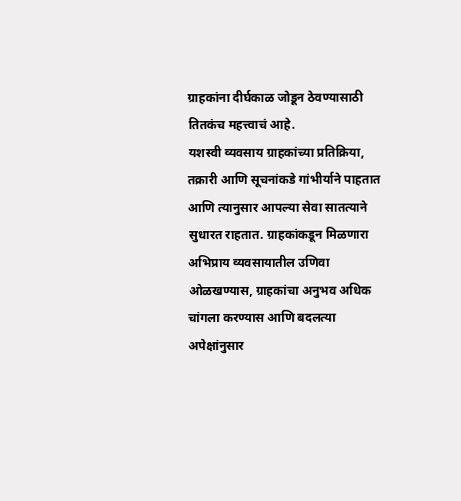ग्राहकांना दीर्घकाळ जोडून ठेवण्यासाठी तितकंच महत्त्वाचं आहे.
यशस्वी व्यवसाय ग्राहकांच्या प्रतिक्रिया, तक्रारी आणि सूचनांकडे गांभीर्याने पाहतात आणि त्यानुसार आपल्या सेवा सातत्याने सुधारत राहतात. ग्राहकांकडून मिळणारा अभिप्राय व्यवसायातील उणिवा ओळखण्यास, ग्राहकांचा अनुभव अधिक चांगला करण्यास आणि बदलत्या अपेक्षांनुसार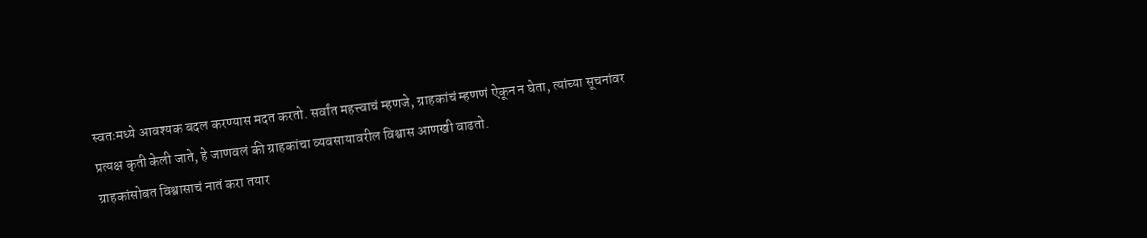स्वतःमध्ये आवश्यक बदल करण्यास मदत करतो. सर्वांत महत्त्वाचं म्हणजे, ग्राहकांचं म्हणणं ऐकून न घेता, त्यांच्या सूचनांवर प्रत्यक्ष कृती केली जाते, हे जाणवलं की ग्राहकांचा व्यवसायावरील विश्वास आणखी वाढतो.
ग्राहकांसोबत विश्वासाचं नातं करा तयार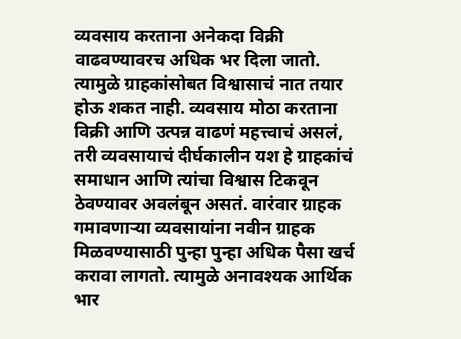व्यवसाय करताना अनेकदा विक्री वाढवण्यावरच अधिक भर दिला जातो. त्यामुळे ग्राहकांसोबत विश्वासाचं नात तयार होऊ शकत नाही. व्यवसाय मोठा करताना विक्री आणि उत्पन्न वाढणं महत्त्वाचं असलं, तरी व्यवसायाचं दीर्घकालीन यश हे ग्राहकांचं समाधान आणि त्यांचा विश्वास टिकवून ठेवण्यावर अवलंबून असतं. वारंवार ग्राहक गमावणाऱ्या व्यवसायांना नवीन ग्राहक मिळवण्यासाठी पुन्हा पुन्हा अधिक पैसा खर्च करावा लागतो. त्यामुळे अनावश्यक आर्थिक भार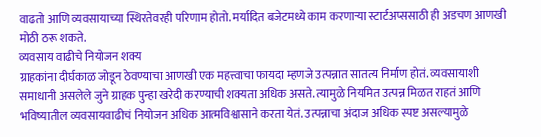वाढतो आणि व्यवसायाच्या स्थिरतेवरही परिणाम होतो. मर्यादित बजेटमध्ये काम करणाऱ्या स्टार्टअप्ससाठी ही अडचण आणखी मोठी ठरू शकते.
व्यवसाय वाढीचे नियोजन शक्य
ग्राहकांना दीर्घकाळ जोडून ठेवण्याचा आणखी एक महत्त्वाचा फायदा म्हणजे उत्पन्नात सातत्य निर्माण होतं. व्यवसायाशी समाधानी असलेले जुने ग्राहक पुन्हा खरेदी करण्याची शक्यता अधिक असते. त्यामुळे नियमित उत्पन्न मिळत राहतं आणि भविष्यातील व्यवसायवाढीचं नियोजन अधिक आत्मविश्वासाने करता येतं. उत्पन्नाचा अंदाज अधिक स्पष्ट असल्यामुळे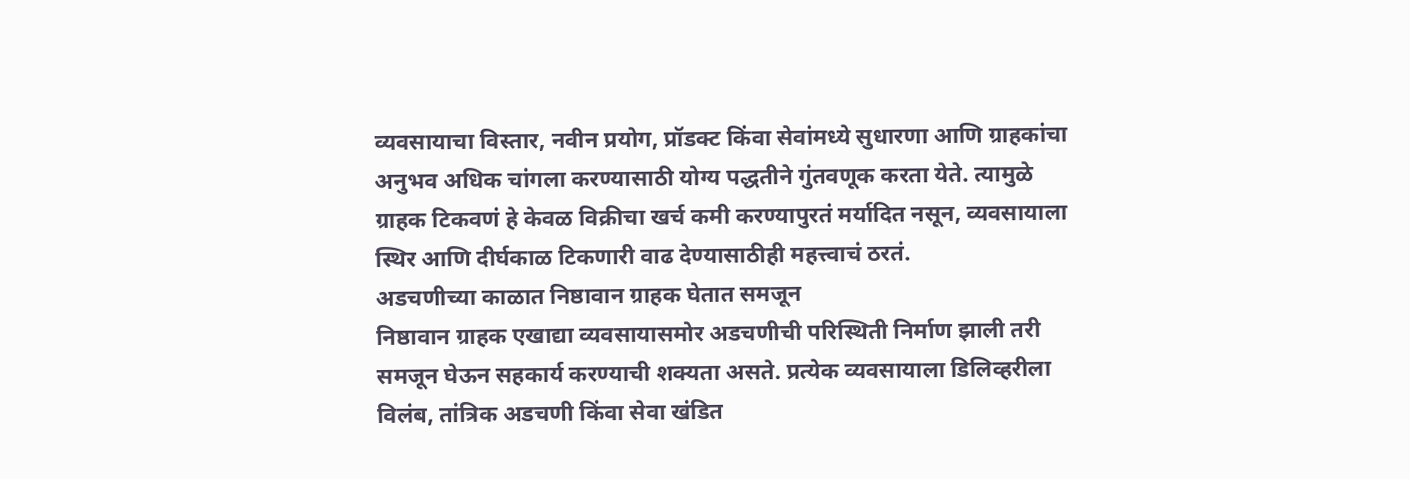व्यवसायाचा विस्तार, नवीन प्रयोग, प्रॉडक्ट किंवा सेवांमध्ये सुधारणा आणि ग्राहकांचा अनुभव अधिक चांगला करण्यासाठी योग्य पद्धतीने गुंतवणूक करता येते. त्यामुळे ग्राहक टिकवणं हे केवळ विक्रीचा खर्च कमी करण्यापुरतं मर्यादित नसून, व्यवसायाला स्थिर आणि दीर्घकाळ टिकणारी वाढ देण्यासाठीही महत्त्वाचं ठरतं.
अडचणीच्या काळात निष्ठावान ग्राहक घेतात समजून
निष्ठावान ग्राहक एखाद्या व्यवसायासमोर अडचणीची परिस्थिती निर्माण झाली तरी समजून घेऊन सहकार्य करण्याची शक्यता असते. प्रत्येक व्यवसायाला डिलिव्हरीला विलंब, तांत्रिक अडचणी किंवा सेवा खंडित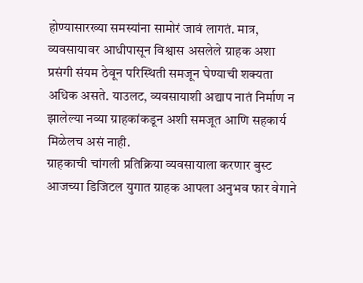होण्यासारख्या समस्यांना सामोरं जावं लागतं. मात्र, व्यवसायावर आधीपासून विश्वास असलेले ग्राहक अशा प्रसंगी संयम ठेवून परिस्थिती समजून घेण्याची शक्यता अधिक असते. याउलट, व्यवसायाशी अद्याप नातं निर्माण न झालेल्या नव्या ग्राहकांकडून अशी समजूत आणि सहकार्य मिळेलच असं नाही.
ग्राहकाची चांगली प्रतिक्रिया व्यवसायाला करणार बुस्ट
आजच्या डिजिटल युगात ग्राहक आपला अनुभव फार वेगाने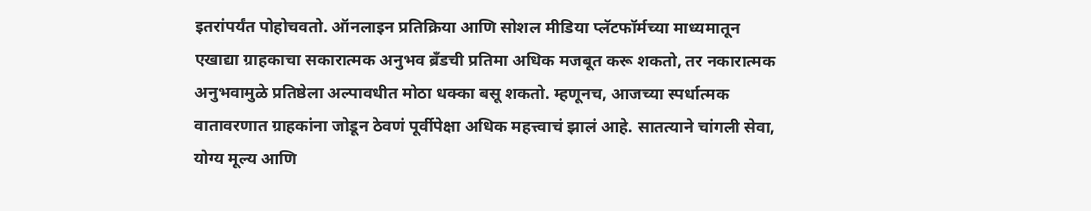इतरांपर्यंत पोहोचवतो. ऑनलाइन प्रतिक्रिया आणि सोशल मीडिया प्लॅटफॉर्मच्या माध्यमातून एखाद्या ग्राहकाचा सकारात्मक अनुभव ब्रँडची प्रतिमा अधिक मजबूत करू शकतो, तर नकारात्मक अनुभवामुळे प्रतिष्ठेला अल्पावधीत मोठा धक्का बसू शकतो. म्हणूनच, आजच्या स्पर्धात्मक वातावरणात ग्राहकांना जोडून ठेवणं पूर्वीपेक्षा अधिक महत्त्वाचं झालं आहे. सातत्याने चांगली सेवा, योग्य मूल्य आणि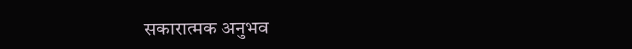सकारात्मक अनुभव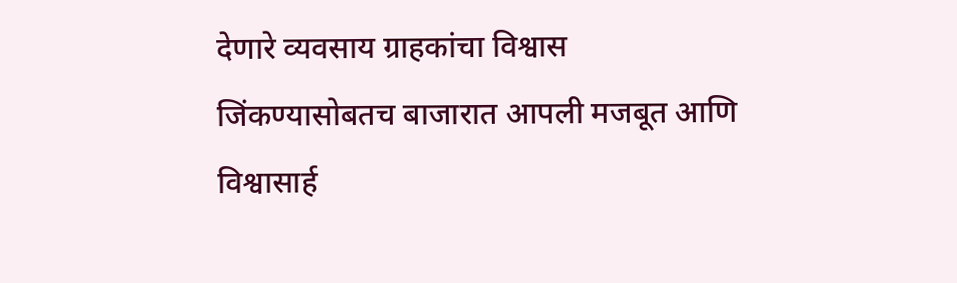देणारे व्यवसाय ग्राहकांचा विश्वास जिंकण्यासोबतच बाजारात आपली मजबूत आणि विश्वासार्ह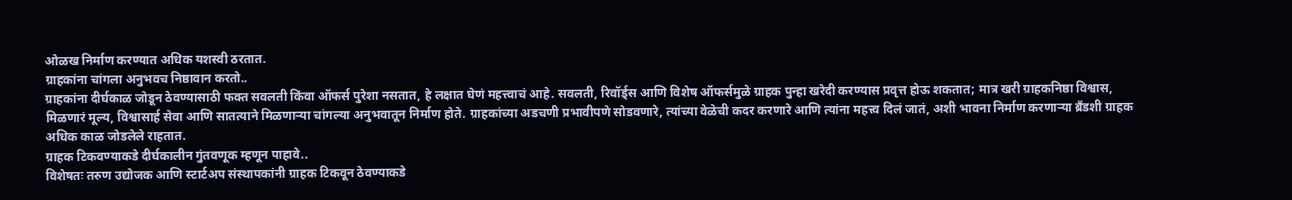ओळख निर्माण करण्यात अधिक यशस्वी ठरतात.
ग्राहकांना चांगला अनुभवच निष्ठावान करतो..
ग्राहकांना दीर्घकाळ जोडून ठेवण्यासाठी फक्त सवलती किंवा ऑफर्स पुरेशा नसतात, हे लक्षात घेणं महत्त्वाचं आहे. सवलती, रिवॉर्ड्स आणि विशेष ऑफर्समुळे ग्राहक पुन्हा खरेदी करण्यास प्रवृत्त होऊ शकतात; मात्र खरी ग्राहकनिष्ठा विश्वास, मिळणारं मूल्य, विश्वासार्ह सेवा आणि सातत्याने मिळणाऱ्या चांगल्या अनुभवातून निर्माण होते. ग्राहकांच्या अडचणी प्रभावीपणे सोडवणारे, त्यांच्या वेळेची कदर करणारे आणि त्यांना महत्त्व दिलं जातं, अशी भावना निर्माण करणाऱ्या ब्रँडशी ग्राहक अधिक काळ जोडलेले राहतात.
ग्राहक टिकवण्याकडे दीर्घकालीन गुंतवणूक म्हणून पाहावे..
विशेषतः तरुण उद्योजक आणि स्टार्टअप संस्थापकांनी ग्राहक टिकवून ठेवण्याकडे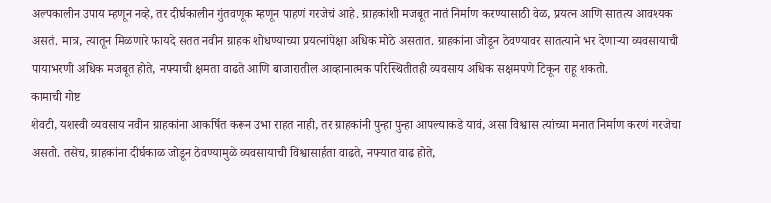अल्पकालीन उपाय म्हणून नव्हे, तर दीर्घकालीन गुंतवणूक म्हणून पाहणं गरजेचं आहे. ग्राहकांशी मजबूत नातं निर्माण करण्यासाठी वेळ, प्रयत्न आणि सातत्य आवश्यक असतं. मात्र, त्यातून मिळणारे फायदे सतत नवीन ग्राहक शोधण्याच्या प्रयत्नांपेक्षा अधिक मोठे असतात. ग्राहकांना जोडून ठेवण्यावर सातत्याने भर देणाऱ्या व्यवसायाची पायाभरणी अधिक मजबूत होते, नफ्याची क्षमता वाढते आणि बाजारातील आव्हानात्मक परिस्थितीतही व्यवसाय अधिक सक्षमपणे टिकून राहू शकतो.
कामाची गोष्ट
शेवटी, यशस्वी व्यवसाय नवीन ग्राहकांना आकर्षित करून उभा राहत नाही, तर ग्राहकांनी पुन्हा पुन्हा आपल्याकडे यावं, असा विश्वास त्यांच्या मनात निर्माण करणं गरजेचा असतो. तसेच, ग्राहकांना दीर्घकाळ जोडून ठेवण्यामुळे व्यवसायाची विश्वासार्हता वाढते, नफ्यात वाढ होते,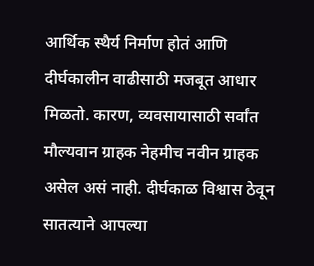आर्थिक स्थैर्य निर्माण होतं आणि दीर्घकालीन वाढीसाठी मजबूत आधार मिळतो. कारण, व्यवसायासाठी सर्वांत मौल्यवान ग्राहक नेहमीच नवीन ग्राहक असेल असं नाही. दीर्घकाळ विश्वास ठेवून सातत्याने आपल्या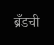ब्रँडची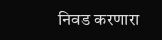निवड करणारा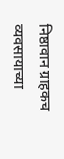निष्ठावान ग्राहकच व्यवसायाच्या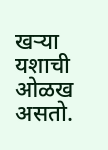खऱ्या यशाची ओळख असतो.